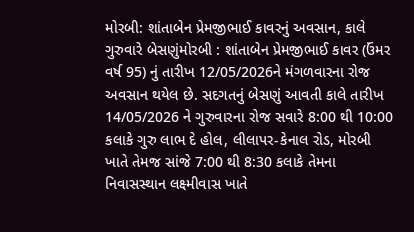મોરબી: શાંતાબેન પ્રેમજીભાઈ કાવરનું અવસાન, કાલે ગુરુવારે બેસણુંમોરબી : શાંતાબેન પ્રેમજીભાઈ કાવર (ઉંમર વર્ષ 95) નું તારીખ 12/05/2026ને મંગળવારના રોજ અવસાન થયેલ છે. સદગતનું બેસણું આવતી કાલે તારીખ 14/05/2026 ને ગુરુવારના રોજ સવારે 8:00 થી 10:00 કલાકે ગુરુ લાભ દે હોલ, લીલાપર-કેનાલ રોડ, મોરબી ખાતે તેમજ સાંજે 7:00 થી 8:30 કલાકે તેમના નિવાસસ્થાન લક્ષ્મીવાસ ખાતે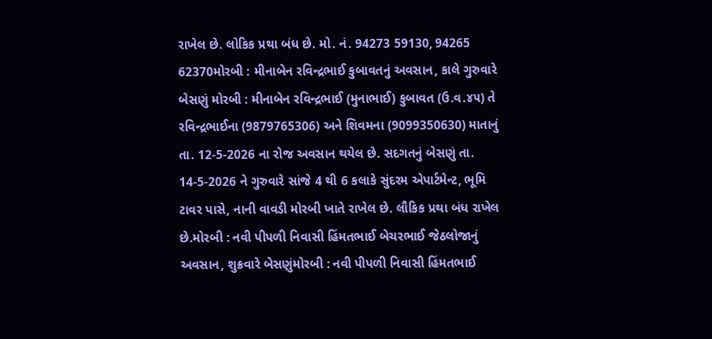રાખેલ છે. લોકિક પ્રથા બંધ છે. મો. નં. 94273 59130, 94265 62370મોરબી : મીનાબેન રવિન્દ્રભાઈ કુબાવતનું અવસાન, કાલે ગુરુવારે બેસણું મોરબી : મીનાબેન રવિન્દ્રભાઈ (મુનાભાઈ) કુબાવત (ઉ.વ.૪૫) તે રવિન્દ્રભાઈના (9879765306) અને શિવમના (9099350630) માતાનું તા. 12-5-2026 ના રોજ અવસાન થયેલ છે. સદગતનું બેસણું તા. 14-5-2026 ને ગુરુવારે સાંજે 4 થી 6 કલાકે સુંદરમ એપાર્ટમેન્ટ, ભૂમિ ટાવર પાસે, નાની વાવડી મોરબી ખાતે રાખેલ છે. લૌકિક પ્રથા બંધ રાખેલ છે.મોરબી : નવી પીપળી નિવાસી હિંમતભાઈ બેચરભાઈ જેઠલોજાનું અવસાન, શુક્રવારે બેસણુંમોરબી : નવી પીપળી નિવાસી હિંમતભાઈ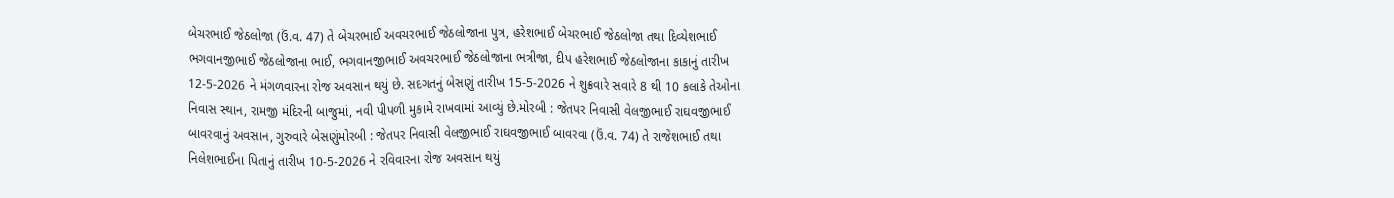બેચરભાઈ જેઠલોજા (ઉં.વ. 47) તે બેચરભાઈ અવચરભાઈ જેઠલોજાના પુત્ર, હરેશભાઈ બેચરભાઈ જેઠલોજા તથા દિવ્યેશભાઈ ભગવાનજીભાઈ જેઠલોજાના ભાઈ, ભગવાનજીભાઈ અવચરભાઈ જેઠલોજાના ભત્રીજા, દીપ હરેશભાઈ જેઠલોજાના કાકાનું તારીખ 12-5-2026 ને મંગળવારના રોજ અવસાન થયું છે. સદગતનું બેસણું તારીખ 15-5-2026 ને શુક્રવારે સવારે 8 થી 10 કલાકે તેઓના નિવાસ સ્થાન, રામજી મંદિરની બાજુમાં, નવી પીપળી મુકામે રાખવામાં આવ્યું છે.મોરબી : જેતપર નિવાસી વેલજીભાઈ રાઘવજીભાઈ બાવરવાનું અવસાન, ગુરુવારે બેસણુંમોરબી : જેતપર નિવાસી વેલજીભાઈ રાઘવજીભાઈ બાવરવા (ઉં.વ. 74) તે રાજેશભાઈ તથા નિલેશભાઈના પિતાનું તારીખ 10-5-2026 ને રવિવારના રોજ અવસાન થયું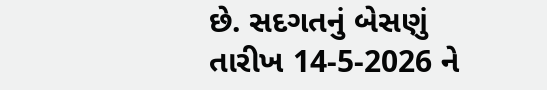છે. સદગતનું બેસણું તારીખ 14-5-2026 ને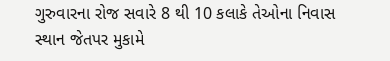ગુરુવારના રોજ સવારે 8 થી 10 કલાકે તેઓના નિવાસ સ્થાન જેતપર મુકામે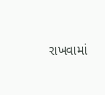રાખવામાં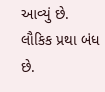આવ્યું છે. લૌકિક પ્રથા બંધ છે.